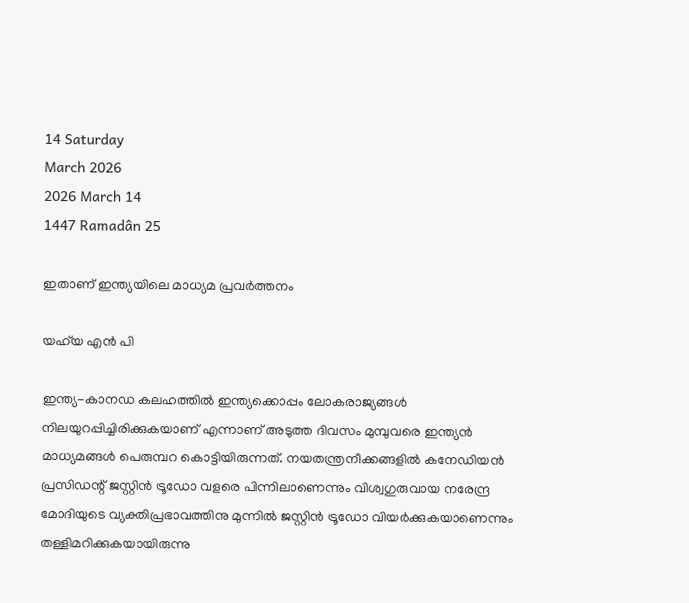14 Saturday
March 2026
2026 March 14
1447 Ramadân 25

ഇതാണ് ഇന്ത്യയിലെ മാധ്യമ പ്രവര്‍ത്തനം

യഹ്‌യ എന്‍ പി

ഇന്ത്യ-കാനഡ കലഹത്തില്‍ ഇന്ത്യക്കൊപ്പം ലോകരാജ്യങ്ങള്‍ നിലയുറപ്പിച്ചിരിക്കുകയാണ് എന്നാണ് അടുത്ത ദിവസം മുമ്പുവരെ ഇന്ത്യന്‍ മാധ്യമങ്ങള്‍ പെരുമ്പറ കൊട്ടിയിരുന്നത്. നയതന്ത്രനീക്കങ്ങളില്‍ കനേഡിയന്‍ പ്രസിഡന്റ് ജസ്റ്റിന്‍ ട്രൂഡോ വളരെ പിന്നിലാണെന്നും വിശ്വഗുരുവായ നരേന്ദ്ര മോദിയുടെ വ്യക്തിപ്രഭാവത്തിനു മുന്നില്‍ ജസ്റ്റിന്‍ ട്രൂഡോ വിയര്‍ക്കുകയാണെന്നും തള്ളിമറിക്കുകയായിരുന്നു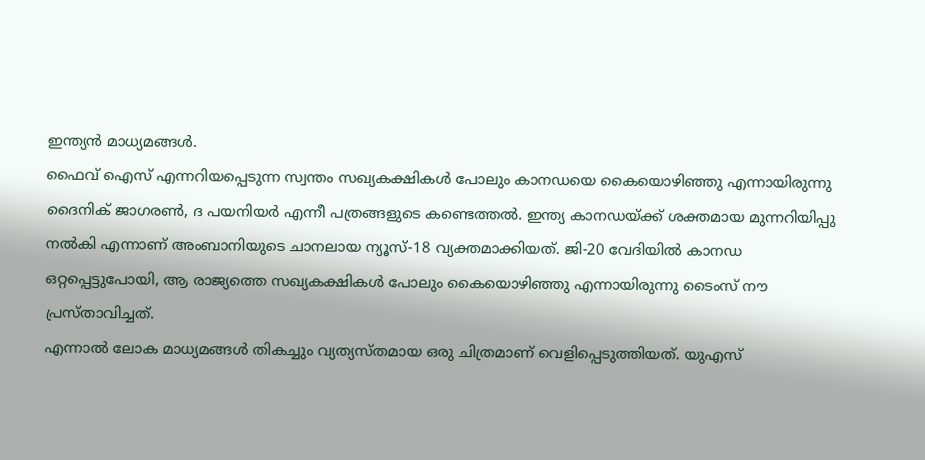ഇന്ത്യന്‍ മാധ്യമങ്ങള്‍.
ഫൈവ് ഐസ് എന്നറിയപ്പെടുന്ന സ്വന്തം സഖ്യകക്ഷികള്‍ പോലും കാനഡയെ കൈയൊഴിഞ്ഞു എന്നായിരുന്നു ദൈനിക് ജാഗരണ്‍, ദ പയനിയര്‍ എന്നീ പത്രങ്ങളുടെ കണ്ടെത്തല്‍. ഇന്ത്യ കാനഡയ്ക്ക് ശക്തമായ മുന്നറിയിപ്പു നല്‍കി എന്നാണ് അംബാനിയുടെ ചാനലായ ന്യൂസ്-18 വ്യക്തമാക്കിയത്. ജി-20 വേദിയില്‍ കാനഡ ഒറ്റപ്പെട്ടുപോയി, ആ രാജ്യത്തെ സഖ്യകക്ഷികള്‍ പോലും കൈയൊഴിഞ്ഞു എന്നായിരുന്നു ടൈംസ് നൗ പ്രസ്താവിച്ചത്.
എന്നാല്‍ ലോക മാധ്യമങ്ങള്‍ തികച്ചും വ്യത്യസ്തമായ ഒരു ചിത്രമാണ് വെളിപ്പെടുത്തിയത്. യുഎസ്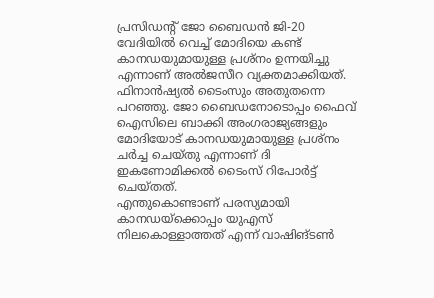പ്രസിഡന്റ് ജോ ബൈഡന്‍ ജി-20 വേദിയില്‍ വെച്ച് മോദിയെ കണ്ട് കാനഡയുമായുള്ള പ്രശ്‌നം ഉന്നയിച്ചു എന്നാണ് അല്‍ജസീറ വ്യക്തമാക്കിയത്. ഫിനാന്‍ഷ്യല്‍ ടൈംസും അതുതന്നെ പറഞ്ഞു. ജോ ബൈഡനോടൊപ്പം ഫൈവ് ഐസിലെ ബാക്കി അംഗരാജ്യങ്ങളും മോദിയോട് കാനഡയുമായുള്ള പ്രശ്‌നം ചര്‍ച്ച ചെയ്തു എന്നാണ് ദി ഇകണോമിക്കല്‍ ടൈംസ് റിപോര്‍ട്ട് ചെയ്തത്.
എന്തുകൊണ്ടാണ് പരസ്യമായി കാനഡയ്‌ക്കൊപ്പം യുഎസ് നിലകൊള്ളാത്തത് എന്ന് വാഷിങ്ടണ്‍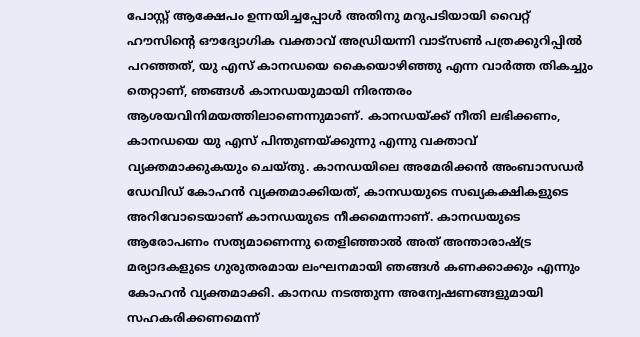പോസ്റ്റ് ആക്ഷേപം ഉന്നയിച്ചപ്പോള്‍ അതിനു മറുപടിയായി വൈറ്റ് ഹൗസിന്റെ ഔദ്യോഗിക വക്താവ് അഡ്രിയന്നി വാട്‌സണ്‍ പത്രക്കുറിപ്പില്‍ പറഞ്ഞത്, യു എസ് കാനഡയെ കൈയൊഴിഞ്ഞു എന്ന വാര്‍ത്ത തികച്ചും തെറ്റാണ്, ഞങ്ങള്‍ കാനഡയുമായി നിരന്തരം ആശയവിനിമയത്തിലാണെന്നുമാണ്. കാനഡയ്ക്ക് നീതി ലഭിക്കണം, കാനഡയെ യു എസ് പിന്തുണയ്ക്കുന്നു എന്നു വക്താവ് വ്യക്തമാക്കുകയും ചെയ്തു. കാനഡയിലെ അമേരിക്കന്‍ അംബാസഡര്‍ ഡേവിഡ് കോഹന്‍ വ്യക്തമാക്കിയത്, കാനഡയുടെ സഖ്യകക്ഷികളുടെ അറിവോടെയാണ് കാനഡയുടെ നീക്കമെന്നാണ്. കാനഡയുടെ ആരോപണം സത്യമാണെന്നു തെളിഞ്ഞാല്‍ അത് അന്താരാഷ്ട്ര മര്യാദകളുടെ ഗുരുതരമായ ലംഘനമായി ഞങ്ങള്‍ കണക്കാക്കും എന്നും കോഹന്‍ വ്യക്തമാക്കി. കാനഡ നടത്തുന്ന അന്വേഷണങ്ങളുമായി സഹകരിക്കണമെന്ന്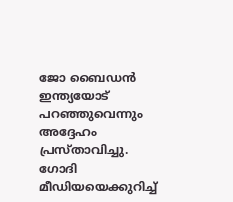ജോ ബൈഡന്‍ ഇന്ത്യയോട് പറഞ്ഞുവെന്നും അദ്ദേഹം പ്രസ്താവിച്ചു. ഗോദി മീഡിയയെക്കുറിച്ച്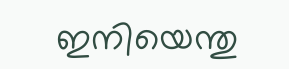ഇനിയെന്തു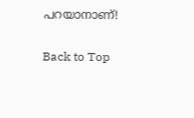പറയാനാണ്!

Back to Top